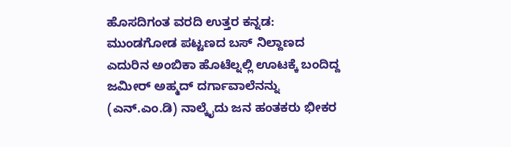ಹೊಸದಿಗಂತ ವರದಿ ಉತ್ತರ ಕನ್ನಡ:
ಮುಂಡಗೋಡ ಪಟ್ಟಣದ ಬಸ್ ನಿಲ್ದಾಣದ ಎದುರಿನ ಅಂಬಿಕಾ ಹೊಟೆಲ್ನಲ್ಲಿ ಊಟಕ್ಕೆ ಬಂದಿದ್ದ ಜಮೀರ್ ಅಹ್ಮದ್ ದರ್ಗಾವಾಲೆನನ್ನು (ಎನ್.ಎಂ.ಡಿ) ನಾಲ್ಕೈದು ಜನ ಹಂತಕರು ಭೀಕರ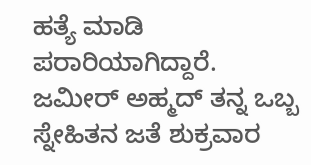ಹತ್ಯೆ ಮಾಡಿ ಪರಾರಿಯಾಗಿದ್ದಾರೆ.
ಜಮೀರ್ ಅಹ್ಮದ್ ತನ್ನ ಒಬ್ಬ ಸ್ನೇಹಿತನ ಜತೆ ಶುಕ್ರವಾರ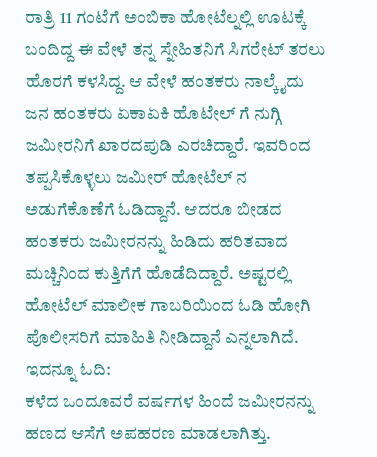ರಾತ್ರಿ 11 ಗಂಟೆಗೆ ಅಂಬಿಕಾ ಹೋಟೆಲ್ನಲ್ಲಿ ಊಟಕ್ಕೆ ಬಂದಿದ್ದ ಈ ವೇಳೆ ತನ್ನ ಸ್ನೇಹಿತನಿಗೆ ಸಿಗರೇಟ್ ತರಲು ಹೊರಗೆ ಕಳಸಿದ್ದ. ಆ ವೇಳೆ ಹಂತಕರು ನಾಲ್ಕೈದು ಜನ ಹಂತಕರು ಏಕಾಏಕಿ ಹೊಟೇಲ್ ಗೆ ನುಗ್ಗಿ ಜಮೀರನಿಗೆ ಖಾರದಪುಡಿ ಎರಚಿದ್ದಾರೆ. ಇವರಿಂದ ತಪ್ಪಸಿಕೊಳ್ಳಲು ಜಮೀರ್ ಹೋಟೆಲ್ ನ ಅಡುಗೆಕೊಣೆಗೆ ಓಡಿದ್ದಾನೆ. ಆದರೂ ಬೀಡದ ಹಂತಕರು ಜಮೀರನನ್ನು ಹಿಡಿದು ಹರಿತವಾದ ಮಚ್ಚಿನಿಂದ ಕುತ್ತಿಗೆಗೆ ಹೊಡೆದಿದ್ದಾರೆ. ಅಷ್ಟರಲ್ಲಿ ಹೋಟೆಲ್ ಮಾಲೀಕ ಗಾಬರಿಯಿಂದ ಓಡಿ ಹೋಗಿ ಪೊಲೀಸರಿಗೆ ಮಾಹಿತಿ ನೀಡಿದ್ದಾನೆ ಎನ್ನಲಾಗಿದೆ.
ಇದನ್ನೂ ಓದಿ:
ಕಳೆದ ಒಂದೂವರೆ ವರ್ಷಗಳ ಹಿಂದೆ ಜಮೀರನನ್ನು ಹಣದ ಆಸೆಗೆ ಅಪಹರಣ ಮಾಡಲಾಗಿತ್ತು.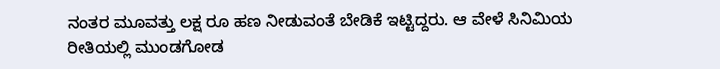ನಂತರ ಮೂವತ್ತು ಲಕ್ಷ ರೂ ಹಣ ನೀಡುವಂತೆ ಬೇಡಿಕೆ ಇಟ್ಟಿದ್ದರು. ಆ ವೇಳೆ ಸಿನಿಮಿಯ ರೀತಿಯಲ್ಲಿ ಮುಂಡಗೋಡ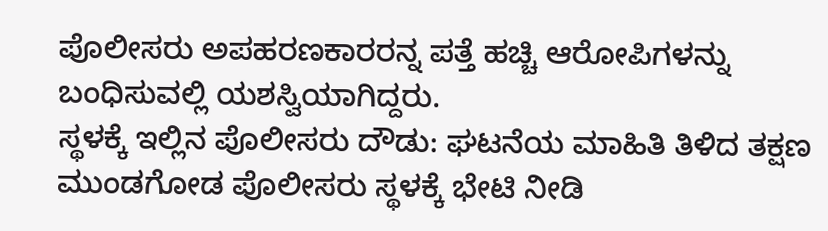ಪೊಲೀಸರು ಅಪಹರಣಕಾರರನ್ನ ಪತ್ತೆ ಹಚ್ಚಿ ಆರೋಪಿಗಳನ್ನು ಬಂಧಿಸುವಲ್ಲಿ ಯಶಸ್ವಿಯಾಗಿದ್ದರು.
ಸ್ಥಳಕ್ಕೆ ಇಲ್ಲಿನ ಪೊಲೀಸರು ದೌಡು: ಘಟನೆಯ ಮಾಹಿತಿ ತಿಳಿದ ತಕ್ಷಣ ಮುಂಡಗೋಡ ಪೊಲೀಸರು ಸ್ಥಳಕ್ಕೆ ಭೇಟಿ ನೀಡಿ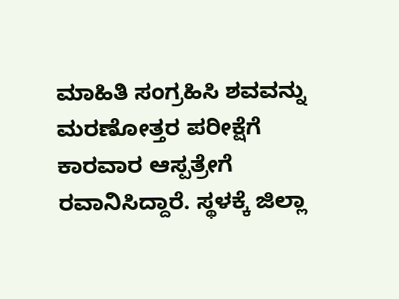ಮಾಹಿತಿ ಸಂಗ್ರಹಿಸಿ ಶವವನ್ನು ಮರಣೋತ್ತರ ಪರೀಕ್ಷೆಗೆ ಕಾರವಾರ ಆಸ್ಪತ್ರೇಗೆ ರವಾನಿಸಿದ್ದಾರೆ. ಸ್ಥಳಕ್ಕೆ ಜಿಲ್ಲಾ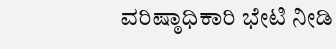ವರಿಷ್ಠಾಧಿಕಾರಿ ಭೇಟಿ ನೀಡಿ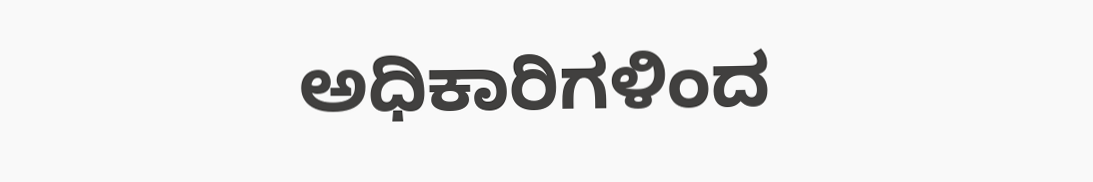ಅಧಿಕಾರಿಗಳಿಂದ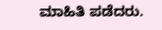ಮಾಹಿತಿ ಪಡೆದರು.